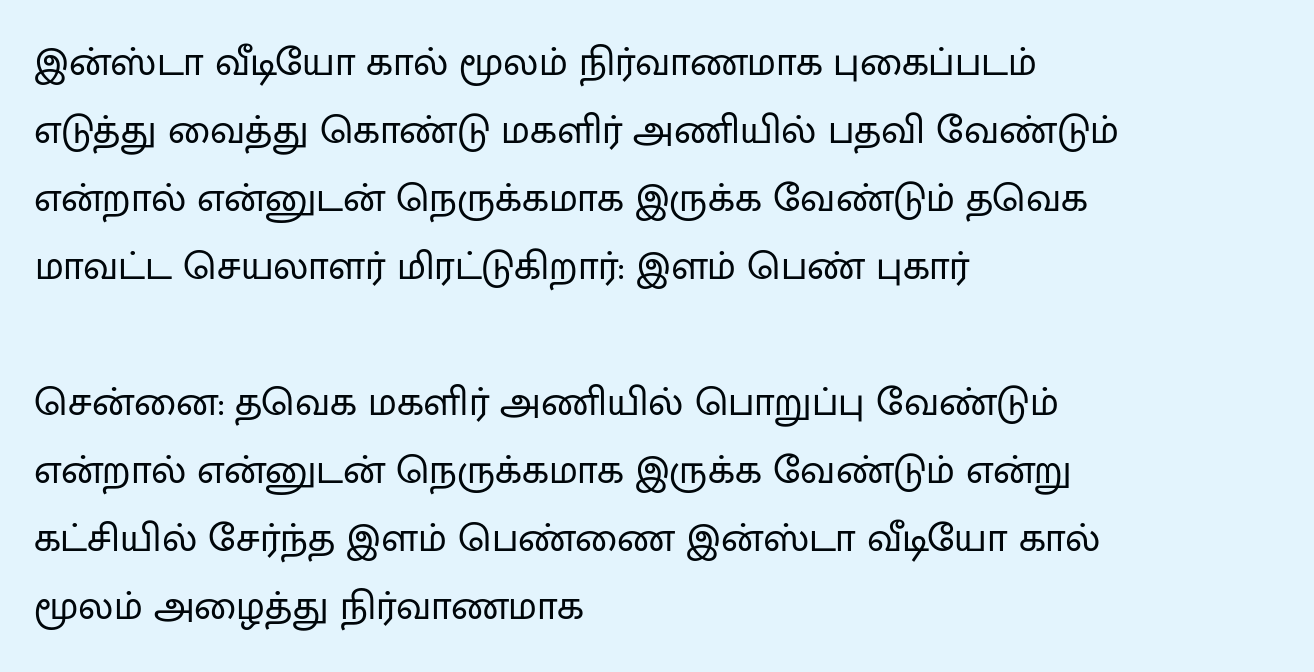இன்ஸ்டா வீடியோ கால் மூலம் நிர்வாணமாக புகைப்படம் எடுத்து வைத்து கொண்டு மகளிர் அணியில் பதவி வேண்டும் என்றால் என்னுடன் நெருக்கமாக இருக்க வேண்டும் தவெக மாவட்ட செயலாளர் மிரட்டுகிறார்: இளம் பெண் புகார்

சென்னை: தவெக மகளிர் அணியில் பொறுப்பு வேண்டும் என்றால் என்னுடன் நெருக்கமாக இருக்க வேண்டும் என்று கட்சியில் சேர்ந்த இளம் பெண்ணை இன்ஸ்டா வீடியோ கால் மூலம் அழைத்து நிர்வாணமாக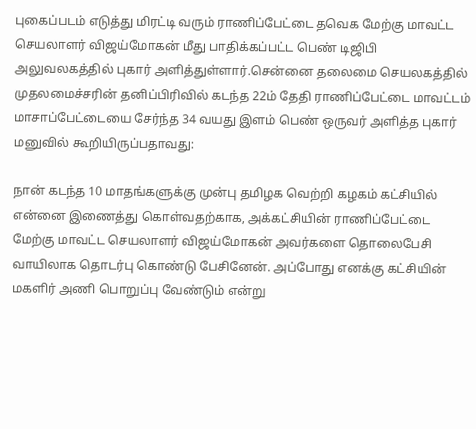புகைப்படம் எடுத்து மிரட்டி வரும் ராணிப்பேட்டை தவெக மேற்கு மாவட்ட செயலாளர் விஜய்மோகன் மீது பாதிக்கப்பட்ட பெண் டிஜிபி அலுவலகத்தில் புகார் அளித்துள்ளார்.சென்னை தலைமை செயலகத்தில் முதலமைச்சரின் தனிப்பிரிவில் கடந்த 22ம் தேதி ராணிப்பேட்டை மாவட்டம் மாசாப்பேட்டையை சேர்ந்த 34 வயது இளம் பெண் ஒருவர் அளித்த புகார் மனுவில் கூறியிருப்பதாவது:

நான் கடந்த 10 மாதங்களுக்கு முன்பு தமிழக வெற்றி கழகம் கட்சியில் என்னை இணைத்து கொள்வதற்காக, அக்கட்சியின் ராணிப்பேட்டை மேற்கு மாவட்ட செயலாளர் விஜய்மோகன் அவர்களை தொலைபேசி வாயிலாக தொடர்பு கொண்டு பேசினேன். அப்போது எனக்கு கட்சியின் மகளிர் அணி பொறுப்பு வேண்டும் என்று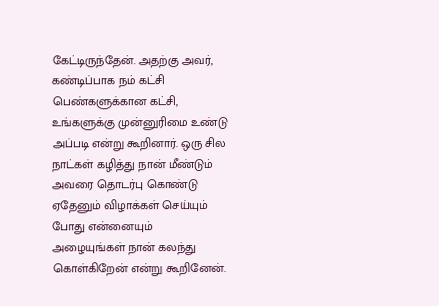கேட்டிருந்தேன். அதற்கு அவர், கண்டிப்பாக நம் கட்சி பெண்களுக்கான கட்சி, உங்களுக்கு முன்னுரிமை உண்டு அப்படி என்று கூறினார். ஒரு சில நாட்கள் கழித்து நான் மீண்டும் அவரை தொடர்பு கொண்டு ஏதேனும் விழாக்கள் செய்யும் போது என்னையும் அழையுங்கள் நான் கலந்து கொள்கிறேன் என்று கூறினேன்.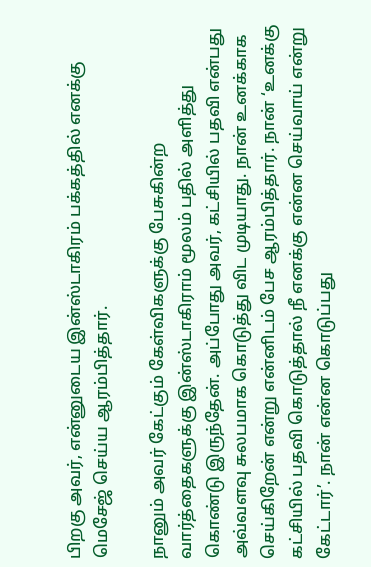பிறகு அவர், என்னுடைய இன்ஸ்டாகிரம் பக்கத்தில் எனக்கு மெசேஜ் செய்ய ஆரம்பித்தார்.

நானும் அவர் கேட்கும் கேள்விகளுக்கு பேசுகின்ற வார்த்தைகளுக்கு இன்ஸ்டாகிராம் மூலம் பதில் அளித்து கொண்டு இருந்தேன். அப்போது அவர், கட்சியில் பதவி என்பது அவ்வளவு சுலபமாக கொடுத்து விட முடியாது. நான் உனக்காக செய்கிறேன் என்று என்னிடம் பேச ஆரம்பித்தார். நான் ‘உனக்கு கட்சியில் பதவி கொடுத்தால் நீ எனக்கு என்ன செய்வாய் என்று கேட்டார்’. நான் என்ன கொடுப்பது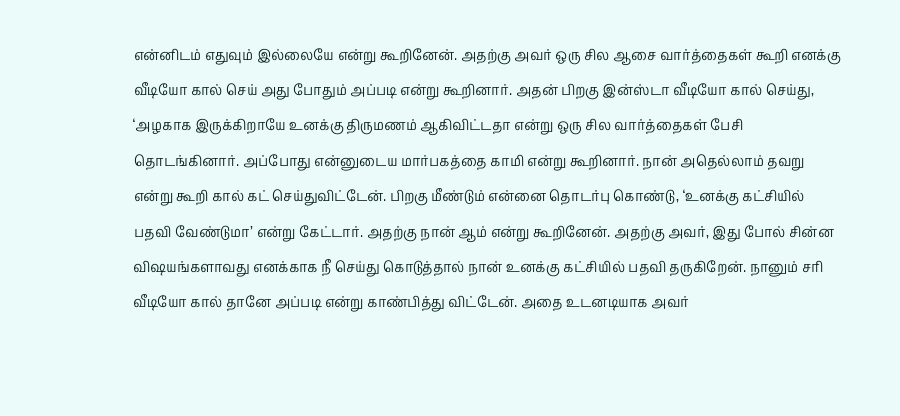என்னிடம் எதுவும் இல்லையே என்று கூறினேன். அதற்கு அவர் ஒரு சில ஆசை வார்த்தைகள் கூறி எனக்கு வீடியோ கால் செய் அது போதும் அப்படி என்று கூறினார். அதன் பிறகு இன்ஸ்டா வீடியோ கால் செய்து, ‘அழகாக இருக்கிறாயே உனக்கு திருமணம் ஆகிவிட்டதா என்று ஒரு சில வார்த்தைகள் பேசி தொடங்கினார். அப்போது என்னுடைய மார்பகத்தை காமி என்று கூறினார். நான் அதெல்லாம் தவறு என்று கூறி கால் கட் செய்துவிட்டேன். பிறகு மீண்டும் என்னை தொடர்பு கொண்டு, ‘உனக்கு கட்சியில் பதவி வேண்டுமா’ என்று கேட்டார். அதற்கு நான் ஆம் என்று கூறினேன். அதற்கு அவர், இது போல் சின்ன விஷயங்களாவது எனக்காக நீ செய்து கொடுத்தால் நான் உனக்கு கட்சியில் பதவி தருகிறேன். நானும் சரி வீடியோ கால் தானே அப்படி என்று காண்பித்து விட்டேன். அதை உடனடியாக அவர்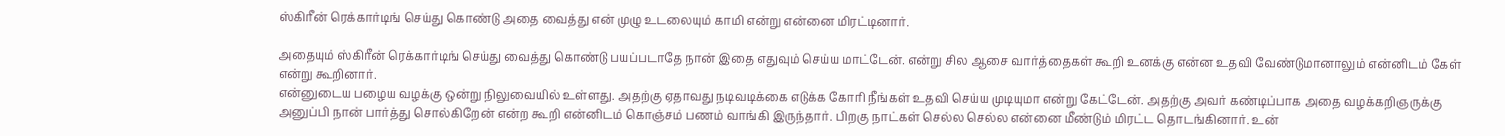ஸ்கிரீன் ரெக்கார்டிங் செய்து கொண்டு அதை வைத்து என் முழு உடலையும் காமி என்று என்னை மிரட்டினார்.

அதையும் ஸ்கிரீன் ரெக்கார்டிங் செய்து வைத்து கொண்டு பயப்படாதே நான் இதை எதுவும் செய்ய மாட்டேன். என்று சில ஆசை வார்த்தைகள் கூறி உனக்கு என்ன உதவி வேண்டுமானாலும் என்னிடம் கேள் என்று கூறினார்.
என்னுடைய பழைய வழக்கு ஒன்று நிலுவையில் உள்ளது. அதற்கு ஏதாவது நடிவடிக்கை எடுக்க கோரி நீங்கள் உதவி செய்ய முடியுமா என்று கேட்டேன். அதற்கு அவர் கண்டிப்பாக அதை வழக்கறிஞருக்கு அனுப்பி நான் பார்த்து சொல்கிறேன் என்ற கூறி என்னிடம் கொஞ்சம் பணம் வாங்கி இருந்தார். பிறகு நாட்கள் செல்ல செல்ல என்னை மீண்டும் மிரட்ட தொடங்கினார். உன்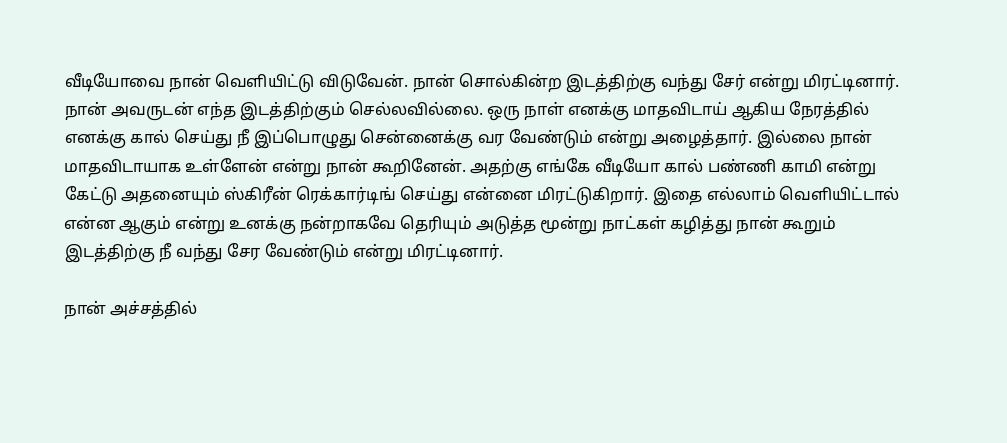வீடியோவை நான் வெளியிட்டு விடுவேன். நான் சொல்கின்ற இடத்திற்கு வந்து சேர் என்று மிரட்டினார். நான் அவருடன் எந்த இடத்திற்கும் செல்லவில்லை. ஒரு நாள் எனக்கு மாதவிடாய் ஆகிய நேரத்தில் எனக்கு கால் செய்து நீ இப்பொழுது சென்னைக்கு வர வேண்டும் என்று அழைத்தார். இல்லை நான் மாதவிடாயாக உள்ளேன் என்று நான் கூறினேன். அதற்கு எங்கே வீடியோ கால் பண்ணி காமி என்று கேட்டு அதனையும் ஸ்கிரீன் ரெக்கார்டிங் செய்து என்னை மிரட்டுகிறார். இதை எல்லாம் வெளியிட்டால் என்ன ஆகும் என்று உனக்கு நன்றாகவே தெரியும் அடுத்த மூன்று நாட்கள் கழித்து நான் கூறும் இடத்திற்கு நீ வந்து சேர வேண்டும் என்று மிரட்டினார்.

நான் அச்சத்தில்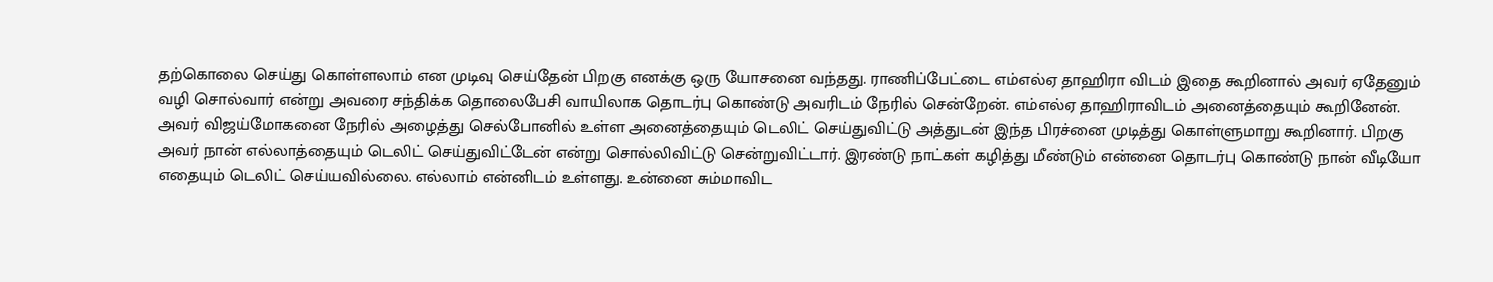தற்கொலை செய்து கொள்ளலாம் என முடிவு செய்தேன் பிறகு எனக்கு ஒரு யோசனை வந்தது. ராணிப்பேட்டை எம்எல்ஏ தாஹிரா விடம் இதை கூறினால் அவர் ஏதேனும் வழி சொல்வார் என்று அவரை சந்திக்க தொலைபேசி வாயிலாக தொடர்பு கொண்டு அவரிடம் நேரில் சென்றேன். எம்எல்ஏ தாஹிராவிடம் அனைத்தையும் கூறினேன். அவர் விஜய்மோகனை நேரில் அழைத்து செல்போனில் உள்ள அனைத்தையும் டெலிட் செய்துவிட்டு அத்துடன் இந்த பிரச்னை முடித்து கொள்ளுமாறு கூறினார். பிறகு அவர் நான் எல்லாத்தையும் டெலிட் செய்துவிட்டேன் என்று சொல்லிவிட்டு சென்றுவிட்டார். இரண்டு நாட்கள் கழித்து மீண்டும் என்னை தொடர்பு கொண்டு நான் வீடியோ எதையும் டெலிட் செய்யவில்லை. எல்லாம் என்னிடம் உள்ளது. உன்னை சும்மாவிட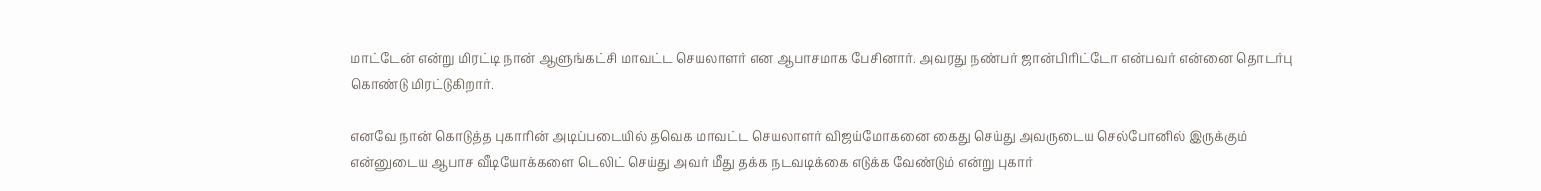மாட்டேன் என்று மிரட்டி நான் ஆளுங்கட்சி மாவட்ட செயலாளர் என ஆபாசமாக பேசினார். அவரது நண்பர் ஜான்பிரிட்டோ என்பவர் என்னை தொடர்பு கொண்டு மிரட்டுகிறார்.

எனவே நான் கொடுத்த புகாரின் அடிப்படையில் தவெக மாவட்ட செயலாளர் விஜய்மோகனை கைது செய்து அவருடைய செல்போனில் இருக்கும் என்னுடைய ஆபாச வீடியோக்களை டெலிட் செய்து அவர் மீது தக்க நடவடிக்கை எடுக்க வேண்டும் என்று புகார்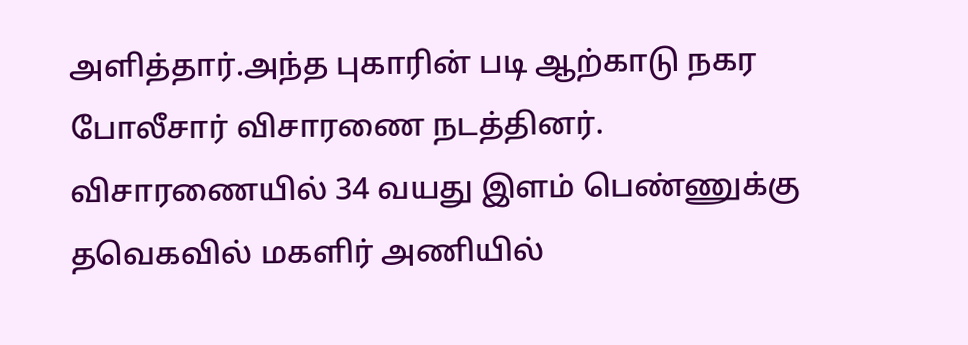அளித்தார்.அந்த புகாரின் படி ஆற்காடு நகர போலீசார் விசாரணை நடத்தினர். விசாரணையில் 34 வயது இளம் பெண்ணுக்கு தவெகவில் மகளிர் அணியில்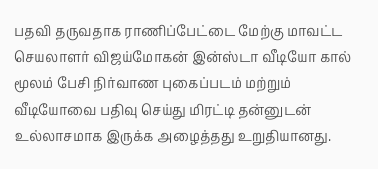பதவி தருவதாக ராணிப்பேட்டை மேற்கு மாவட்ட செயலாளர் விஜய்மோகன் இன்ஸ்டா வீடியோ கால் மூலம் பேசி நிர்வாண புகைப்படம் மற்றும் வீடியோவை பதிவு செய்து மிரட்டி தன்னுடன் உல்லாசமாக இருக்க அழைத்தது உறுதியானது.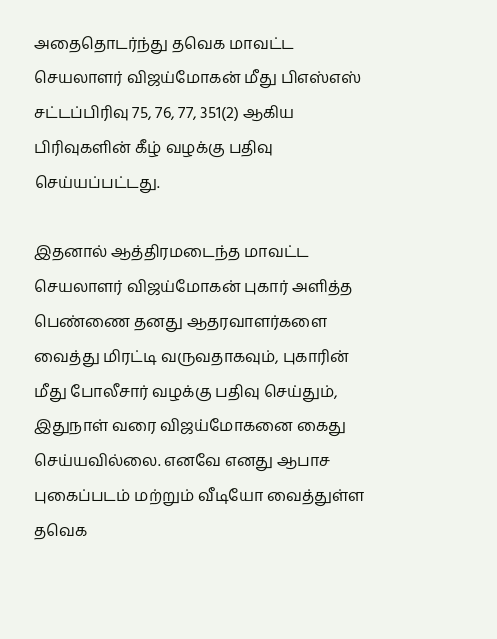அதைதொடர்ந்து தவெக மாவட்ட செயலாளர் விஜய்மோகன் மீது பிஎஸ்எஸ் சட்டப்பிரிவு 75, 76, 77, 351(2) ஆகிய பிரிவுகளின் கீழ் வழக்கு பதிவு செய்யப்பட்டது.

இதனால் ஆத்திரமடைந்த மாவட்ட செயலாளர் விஜய்மோகன் புகார் அளித்த பெண்ணை தனது ஆதரவாளர்களை வைத்து மிரட்டி வருவதாகவும், புகாரின் மீது போலீசார் வழக்கு பதிவு செய்தும், இதுநாள் வரை விஜய்மோகனை கைது செய்யவில்லை. எனவே எனது ஆபாச புகைப்படம் மற்றும் வீடியோ வைத்துள்ள தவெக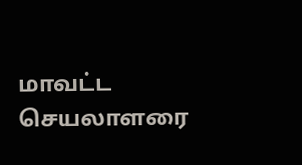மாவட்ட செயலாளரை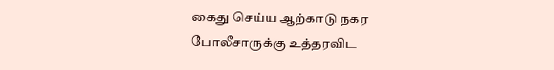கைது செய்ய ஆற்காடு நகர போலீசாருக்கு உத்தரவிட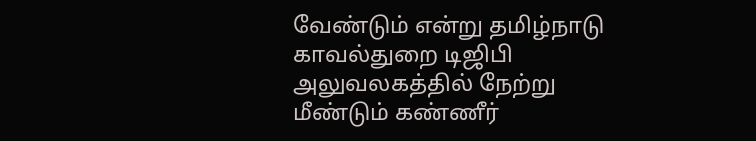வேண்டும் என்று தமிழ்நாடு காவல்துறை டிஜிபி அலுவலகத்தில் நேற்று மீண்டும் கண்ணீர்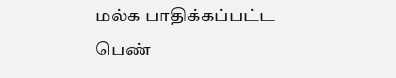மல்க பாதிக்கப்பட்ட பெண்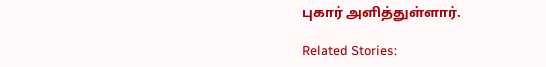புகார் அளித்துள்ளார்.

Related Stories: